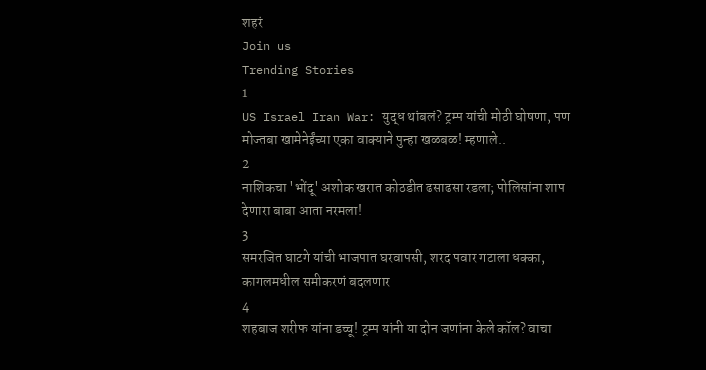शहरं
Join us
Trending Stories
1
US Israel Iran War: युद्ध थांबलं? ट्रम्प यांची मोठी घोषणा, पण मोज्तबा खामेनेईंच्या एका वाक्याने पुन्हा खळबळ! म्हणाले..
2
नाशिकचा 'भोंदू' अशोक खरात कोठडीत ढसाढसा रडला; पोलिसांना शाप देणारा बाबा आता नरमला!
3
समरजित घाटगे यांची भाजपात घरवापसी, शरद पवार गटाला धक्का, कागलमधील समीकरणं बदलणार
4
शहबाज शरीफ यांना डच्चू! ट्रम्प यांनी या दोन जणांना केले कॉल? वाचा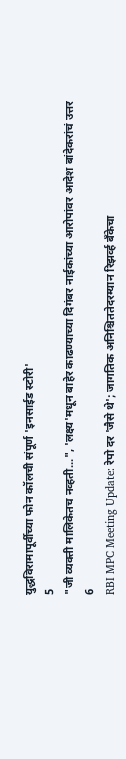युद्धविरामापूर्वीच्या फोन कॉलची संपूर्ण 'इनसाईड स्टोरी'
5
"जी व्यक्ती मालिकेतच नव्हती...", 'लक्ष्य'मधून बाहेर काढण्याच्या दिगंबर नाईकांच्या आरोपांवर आदेश बांदेकरांचं उत्तर
6
RBI MPC Meeting Update: रेपो दर 'जैसे थे'; जागतिक अनिश्चिततेदरम्यान रिझर्व्ह बँकेचा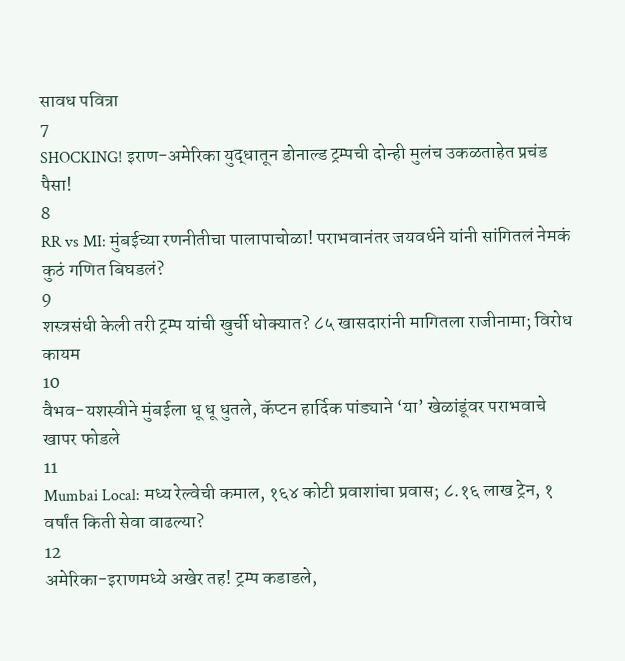सावध पवित्रा
7
SHOCKING! इराण-अमेरिका युद्धातून डोनाल्ड ट्रम्पची दोन्ही मुलंच उकळताहेत प्रचंड पैसा!
8
RR vs MI: मुंबईच्या रणनीतीचा पालापाचोळा! पराभवानंतर जयवर्धने यांनी सांगितलं नेमकं कुठं गणित बिघडलं?
9
शस्त्रसंधी केली तरी ट्रम्प यांची खुर्ची धोक्यात? ८५ खासदारांनी मागितला राजीनामा; विरोध कायम
10
वैभव-यशस्वीने मुंबईला धू धू धुतले, कॅप्टन हार्दिक पांड्याने ‘या’ खेळांडूंवर पराभवाचे खापर फोडले
11
Mumbai Local: मध्य रेल्वेची कमाल, १६४ कोटी प्रवाशांचा प्रवास; ८.१६ लाख ट्रेन, १ वर्षांत किती सेवा वाढल्या?
12
अमेरिका-इराणमध्ये अखेर तह! ट्रम्प कडाडले,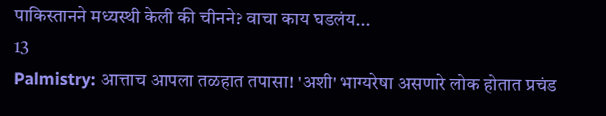पाकिस्तानने मध्यस्थी केली की चीनने? वाचा काय घडलंय...
13
Palmistry: आत्ताच आपला तळहात तपासा! 'अशी' भाग्यरेषा असणारे लोक होतात प्रचंड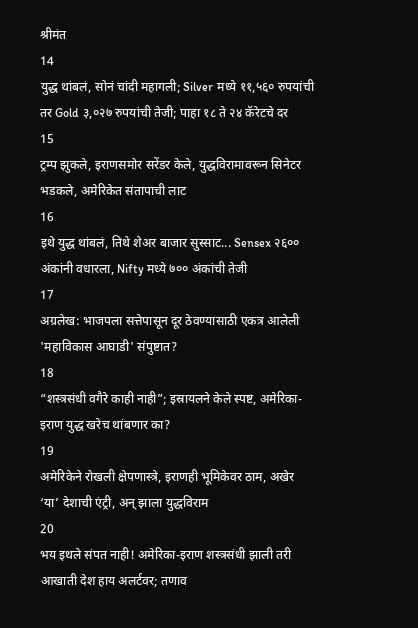श्रीमंत
14
युद्ध थांबलं, सोनं चांदी महागली; Silver मध्ये ११,५६० रुपयांची तर Gold ३,०२७ रुपयांची तेजी; पाहा १८ ते २४ कॅरेटचे दर
15
ट्रम्प झुकले, इराणसमोर सरेंडर केले, युद्धविरामावरून सिनेटर भडकले, अमेरिकेत संतापाची लाट
16
इथे युद्ध थांबलं, तिथे शेअर बाजार सुस्साट... Sensex २६०० अंकांनी वधारला, Nifty मध्ये ७०० अंकांची तेजी
17
अग्रलेख: भाजपला सत्तेपासून दूर ठेवण्यासाठी एकत्र आलेली 'महाविकास आघाडी' संपुष्टात?
18
“शस्त्रसंधी वगैरे काही नाही”; इस्रायलने केले स्पष्ट, अमेरिका-इराण युद्ध खरेच थांबणार का?
19
अमेरिकेने रोखली क्षेपणास्त्रे, इराणही भूमिकेवर ठाम, अखेर ‘या’ देशाची एंट्री, अन् झाला युद्धविराम
20
भय इथले संपत नाही! अमेरिका-इराण शस्त्रसंधी झाली तरी आखाती देश हाय अलर्टवर; तणाव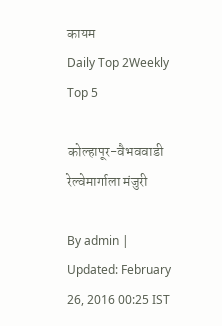कायम
Daily Top 2Weekly Top 5

कोल्हापूर-वैभववाडी रेल्वेमार्गाला मंजुरी

By admin | Updated: February 26, 2016 00:25 IST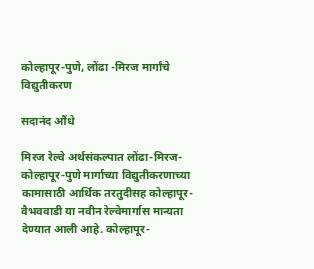कोल्हापूर-पुणे, लोंढा -मिरज मार्गांचे विद्युतीकरण

सदानंद औंधे

मिरज रेल्वे अर्थसंकल्पात लोंढा-मिरज-कोल्हापूर-पुणे मार्गाच्या विद्युतीकरणाच्या कामासाठी आर्थिक तरतुदीसह कोल्हापूर-वैभववाडी या नवीन रेल्वेमार्गास मान्यता देण्यात आली आहे. कोल्हापूर-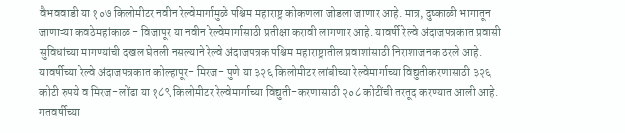वैभववाडी या १०७ किलोमीटर नवीन रेल्वेमार्गामुळे पश्चिम महाराष्ट्र कोकणला जोडला जाणार आहे. मात्र, दुष्काळी भागातून जाणाऱ्या कवठेमहांकाळ - विजापूर या नवीन रेल्वेमार्गासाठी प्रतीक्षा करावी लागणार आहे. यावर्षी रेल्वे अंदाजपत्रकात प्रवासी सुविधांच्या मागण्यांची दखल घेतली नसल्याने रेल्वे अंदाजपत्रक पश्चिम महाराष्ट्रातील प्रवाशांसाठी निराशाजनक ठरले आहे. यावर्षीच्या रेल्वे अंदाजपत्रकात कोल्हापूर- मिरज- पुणे या ३२६ किलोमीटर लांबीच्या रेल्वेमार्गाच्या विद्युतीकरणासाठी ३२६ कोटी रुपये व मिरज-लोंढा या १८९ किलोमीटर रेल्वेमार्गाच्या विद्युती-करणासाठी २०८ कोटींची तरतूद करण्यात आली आहे. गतवर्षीच्या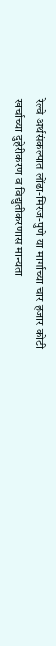रेल्वे अर्थसंकल्पात लोंढा-मिरज-पुणे या मार्गाच्या चार हजार कोटी खर्चाच्या दुहेरीकरण व विद्युतीकरणास मान्यता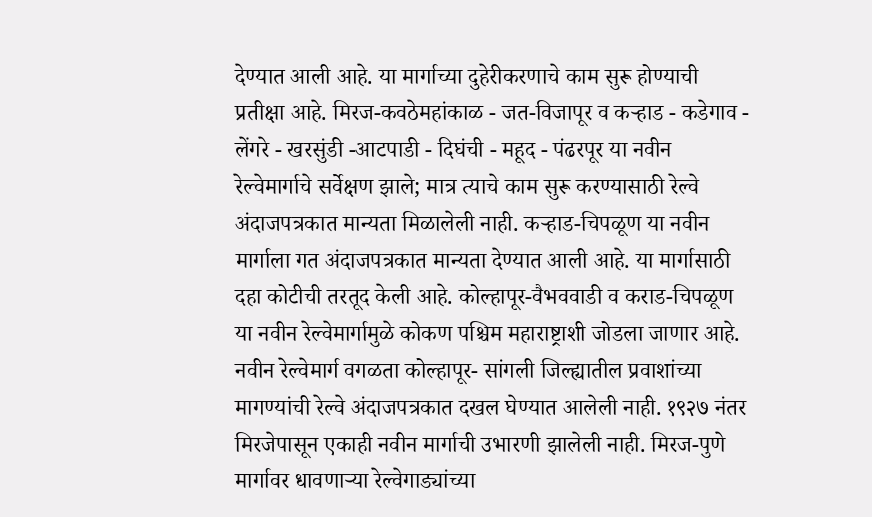देण्यात आली आहे. या मार्गाच्या दुहेरीकरणाचे काम सुरू होण्याची प्रतीक्षा आहे. मिरज-कवठेमहांकाळ - जत-विजापूर व कऱ्हाड - कडेगाव - लेंगरे - खरसुंडी -आटपाडी - दिघंची - महूद - पंढरपूर या नवीन रेल्वेमार्गाचे सर्वेक्षण झाले; मात्र त्याचे काम सुरू करण्यासाठी रेल्वे अंदाजपत्रकात मान्यता मिळालेली नाही. कऱ्हाड-चिपळूण या नवीन मार्गाला गत अंदाजपत्रकात मान्यता देण्यात आली आहे. या मार्गासाठी दहा कोटीची तरतूद केली आहे. कोल्हापूर-वैभववाडी व कराड-चिपळूण या नवीन रेल्वेमार्गामुळे कोकण पश्चिम महाराष्ट्राशी जोडला जाणार आहे. नवीन रेल्वेमार्ग वगळता कोल्हापूर- सांगली जिल्ह्यातील प्रवाशांच्या मागण्यांची रेल्वे अंदाजपत्रकात दखल घेण्यात आलेली नाही. १९२७ नंतर मिरजेपासून एकाही नवीन मार्गाची उभारणी झालेली नाही. मिरज-पुणे मार्गावर धावणाऱ्या रेल्वेगाड्यांच्या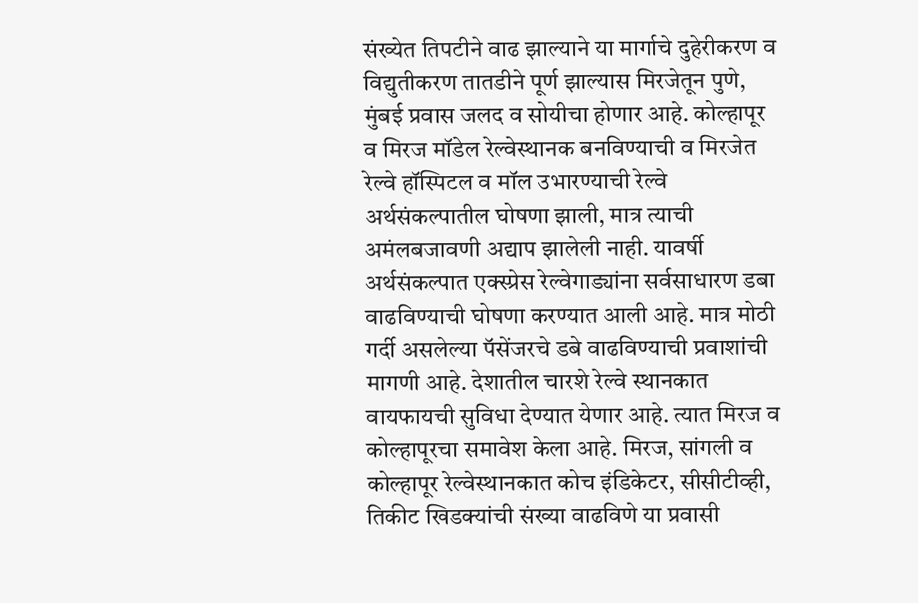संख्येत तिपटीने वाढ झाल्याने या मार्गाचे दुहेरीकरण व विद्युतीकरण तातडीने पूर्ण झाल्यास मिरजेतून पुणे, मुंबई प्रवास जलद व सोयीचा होणार आहे. कोल्हापूर व मिरज मॉडेल रेल्वेस्थानक बनविण्याची व मिरजेत रेल्वे हॉस्पिटल व मॉल उभारण्याची रेल्वे अर्थसंकल्पातील घोषणा झाली, मात्र त्याची अमंलबजावणी अद्याप झालेली नाही. यावर्षी अर्थसंकल्पात एक्स्प्रेस रेल्वेगाड्यांना सर्वसाधारण डबा वाढविण्याची घोषणा करण्यात आली आहे. मात्र मोठी गर्दी असलेल्या पॅसेंजरचे डबे वाढविण्याची प्रवाशांची मागणी आहे. देशातील चारशे रेल्वे स्थानकात वायफायची सुविधा देण्यात येणार आहे. त्यात मिरज व कोल्हापूरचा समावेश केला आहे. मिरज, सांगली व कोल्हापूर रेल्वेस्थानकात कोच इंडिकेटर, सीसीटीव्ही, तिकीट खिडक्यांची संख्या वाढविणे या प्रवासी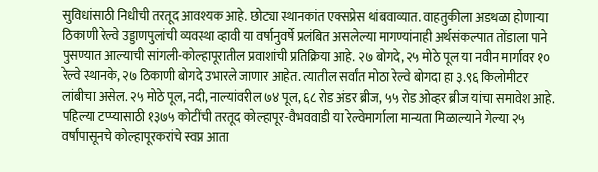सुविधांसाठी निधीची तरतूद आवश्यक आहे. छोट्या स्थानकांत एक्सप्रेस थांबवाव्यात. वाहतुकीला अडथळा होणाऱ्या ठिकाणी रेल्वे उड्डाणपुलांची व्यवस्था व्हावी या वर्षानुवर्षे प्रलंबित असलेल्या मागण्यांनाही अर्थसंकल्पात तोंडाला पाने पुसण्यात आल्याची सांगली-कोल्हापूरातील प्रवाशांची प्रतिक्रिया आहे. २७ बोगदे, २५ मोठे पूल या नवीन मार्गावर १० रेल्वे स्थानके, २७ ठिकाणी बोगदे उभारले जाणार आहेत. त्यातील सर्वांत मोठा रेल्वे बोगदा हा ३.९६ किलोमीटर लांबीचा असेल. २५ मोठे पूल, नदी, नाल्यांवरील ७४ पूल, ६८ रोड अंडर ब्रीज, ५५ रोड ओव्हर ब्रीज यांचा समावेश आहे. पहिल्या टप्प्यासाठी १३७५ कोटींची तरतूद कोल्हापूर-वैभववाडी या रेल्वेमार्गाला मान्यता मिळाल्याने गेल्या २५ वर्षांपासूनचे कोल्हापूरकरांचे स्वप्न आता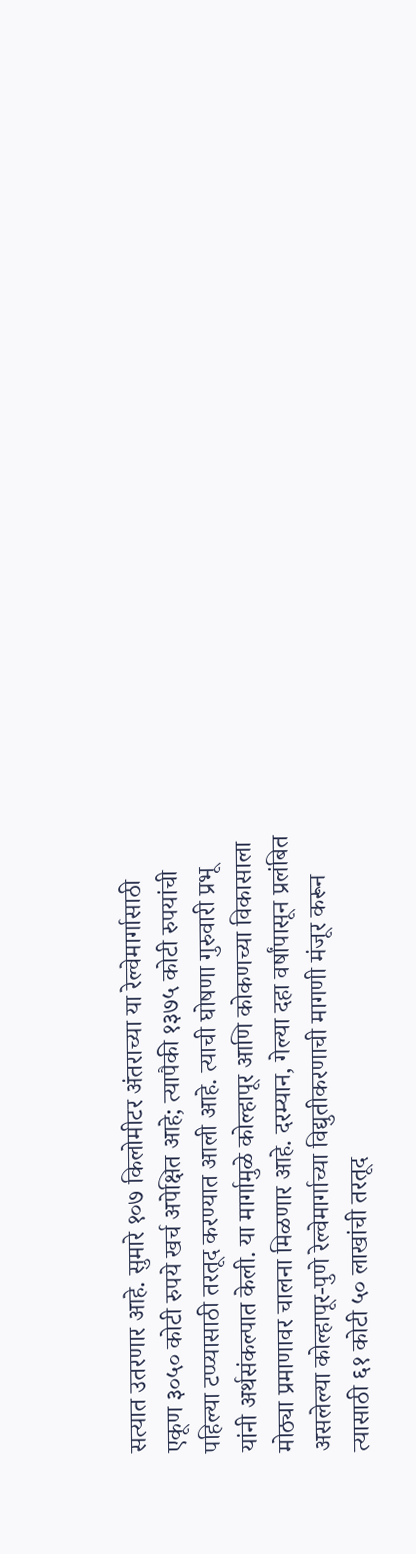सत्यात उतरणार आहे. सुमारे १०७ किलोमीटर अंतराच्या या रेल्वेमार्गासाठी एकूण ३०५० कोटी रुपये खर्च अपेक्षित आहे; त्यापैकी १३७५ कोटी रुपयांची पहिल्या टप्प्यासाठी तरतूद करण्यात आली आहे. त्याची घोषणा गुरुवारी प्रभू यांनी अर्थसंकल्पात केली. या मार्गामुळे कोल्हापूर आणि कोकणच्या विकासाला मोठ्या प्रमाणावर चालना मिळणार आहे. दरम्यान, गेल्या दहा वर्षांपासून प्रलंबित असलेल्या कोल्हापूर-पुणे रेल्वेमार्गाच्या विद्युतीकरणाची मागणी मंजूर करून त्यासाठी ६१ कोटी ५० लाखांची तरतूद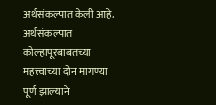अर्थसंकल्पात केली आहे. अर्थसंकल्पात कोल्हापूरबाबतच्या महत्त्वाच्या दोन मागण्या पूर्ण झाल्याने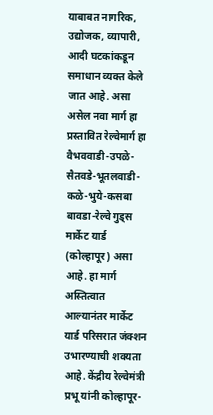याबाबत नागरिक, उद्योजक, व्यापारी, आदी घटकांकडून समाधान व्यक्त केले जात आहे. असा असेल नवा मार्ग हा प्रस्तावित रेल्वेमार्ग हा वैभववाडी-उपळे-सैतवडे-भूतलवाडी-कळे-भुये-कसबा बावडा-रेल्वे गुड्स मार्केट यार्ड (कोल्हापूर) असा आहे. हा मार्ग अस्तित्वात आल्यानंतर मार्केट यार्ड परिसरात जंक्शन उभारण्याची शक्यता आहे. केंद्रीय रेल्वेमंत्री प्रभू यांनी कोल्हापूर-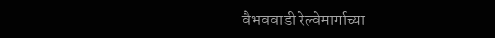वैभववाडी रेल्वेमार्गाच्या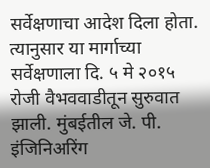सर्वेक्षणाचा आदेश दिला होता. त्यानुसार या मार्गाच्या सर्वेक्षणाला दि. ५ मे २०१५ रोजी वैभववाडीतून सुरुवात झाली. मुंबईतील जे. पी. इंजिनिअरिंग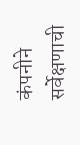कंपनीने सर्वेक्षणाची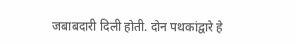जबाबदारी दिली होती. दोन पथकांद्वारे हे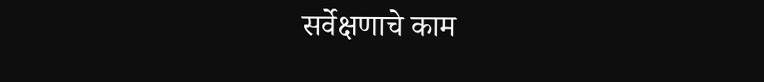सर्वेक्षणाचे काम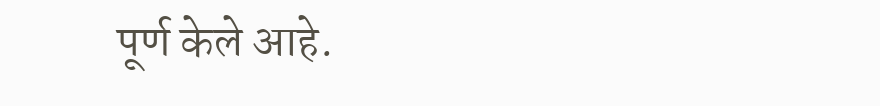पूर्ण केले आहे.